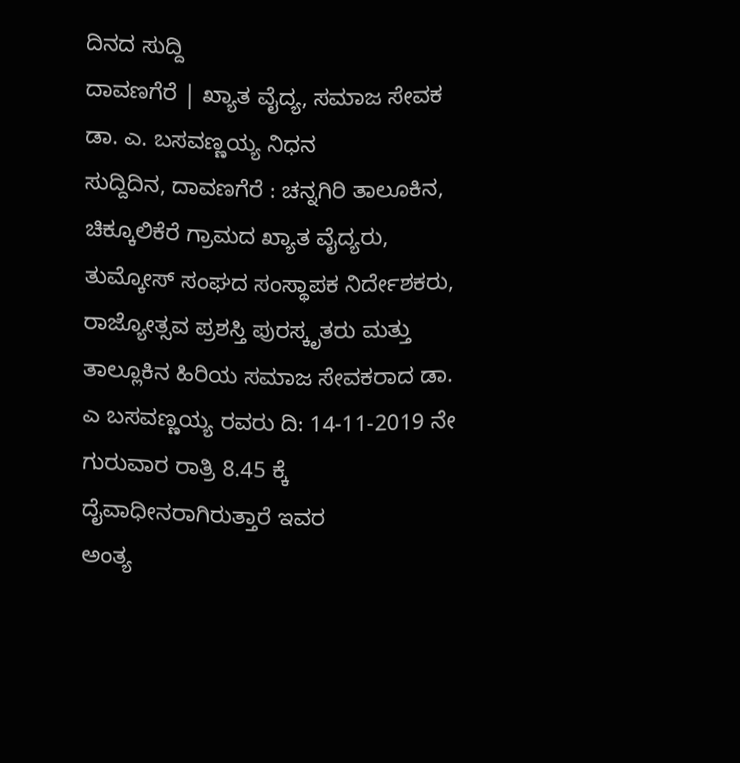ದಿನದ ಸುದ್ದಿ
ದಾವಣಗೆರೆ | ಖ್ಯಾತ ವೈದ್ಯ, ಸಮಾಜ ಸೇವಕ ಡಾ. ಎ. ಬಸವಣ್ಣಯ್ಯ ನಿಧನ
ಸುದ್ದಿದಿನ, ದಾವಣಗೆರೆ : ಚನ್ನಗಿರಿ ತಾಲೂಕಿನ, ಚಿಕ್ಕೂಲಿಕೆರೆ ಗ್ರಾಮದ ಖ್ಯಾತ ವೈದ್ಯರು, ತುಮ್ಕೋಸ್ ಸಂಘದ ಸಂಸ್ಥಾಪಕ ನಿರ್ದೇಶಕರು, ರಾಜ್ಯೋತ್ಸವ ಪ್ರಶಸ್ತಿ ಪುರಸ್ಕೃತರು ಮತ್ತು ತಾಲ್ಲೂಕಿನ ಹಿರಿಯ ಸಮಾಜ ಸೇವಕರಾದ ಡಾ. ಎ ಬಸವಣ್ಣಯ್ಯ ರವರು ದಿ: 14-11-2019 ನೇ ಗುರುವಾರ ರಾತ್ರಿ 8.45 ಕ್ಕೆ ದೈವಾಧೀನರಾಗಿರುತ್ತಾರೆ ಇವರ
ಅಂತ್ಯ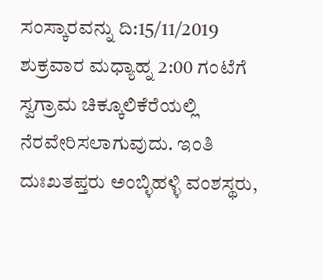ಸಂಸ್ಕಾರವನ್ನು ದಿ:15/11/2019 ಶುಕ್ರವಾರ ಮಧ್ಯಾಹ್ನ 2:00 ಗಂಟೆಗೆ ಸ್ವಗ್ರಾಮ ಚಿಕ್ಕೂಲಿಕೆರೆಯಲ್ಲಿ ನೆರವೇರಿಸಲಾಗುವುದು. ಇಂತಿ ದುಃಖತಪ್ತರು ಅಂಬ್ಳಿಹಳ್ಳಿ ವಂಶಸ್ಥರು,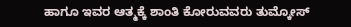ಹಾಗೂ ಇವರ ಆತ್ಮಕ್ಕೆ ಶಾಂತಿ ಕೋರುವವರು ತುಮ್ಕೋಸ್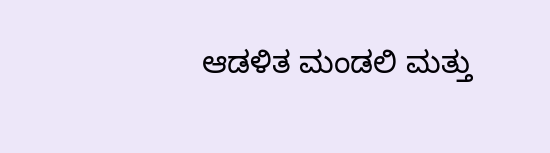ಆಡಳಿತ ಮಂಡಲಿ ಮತ್ತು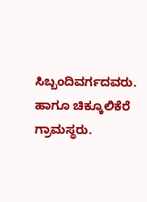ಸಿಬ್ಬಂದಿವರ್ಗದವರು. ಹಾಗೂ ಚಿಕ್ಕೂಲಿಕೆರೆ ಗ್ರಾಮಸ್ಥರು.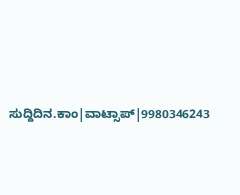ಸುದ್ದಿದಿನ.ಕಾಂ|ವಾಟ್ಸಾಪ್|9980346243